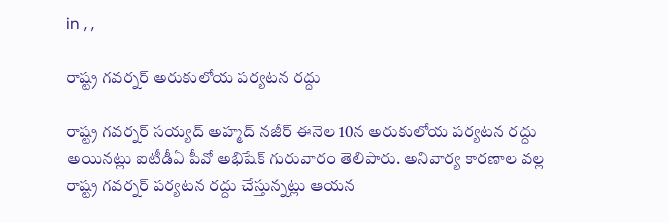in , ,

రాష్ట్ర గవర్నర్ అరుకులోయ పర్యటన రద్దు

రాష్ట్ర గవర్నర్ సయ్యద్ అహ్మద్ నజీర్ ఈనెల 10న అరుకులోయ పర్యటన రద్దు అయినట్లు ఐటీడీఏ పీవో అభిషేక్ గురువారం తెలిపారు. అనివార్య కారణాల వల్ల రాష్ట్ర గవర్నర్ పర్యటన రద్దు చేస్తున్నట్లు ఆయన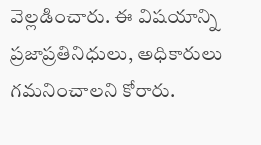వెల్లడించారు. ఈ విషయాన్ని ప్రజాప్రతినిధులు, అధికారులు గమనించాలని కోరారు.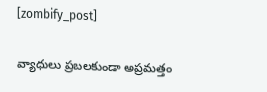[zombify_post]

వ్యాధులు ప్రబలకుండా అప్రమత్తం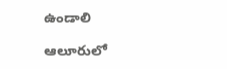ఉండాలి

ఆలూరులో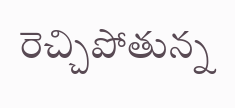రెచ్చిపోతున్న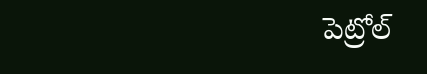పెట్రోల్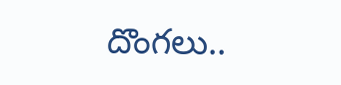దొంగలు..